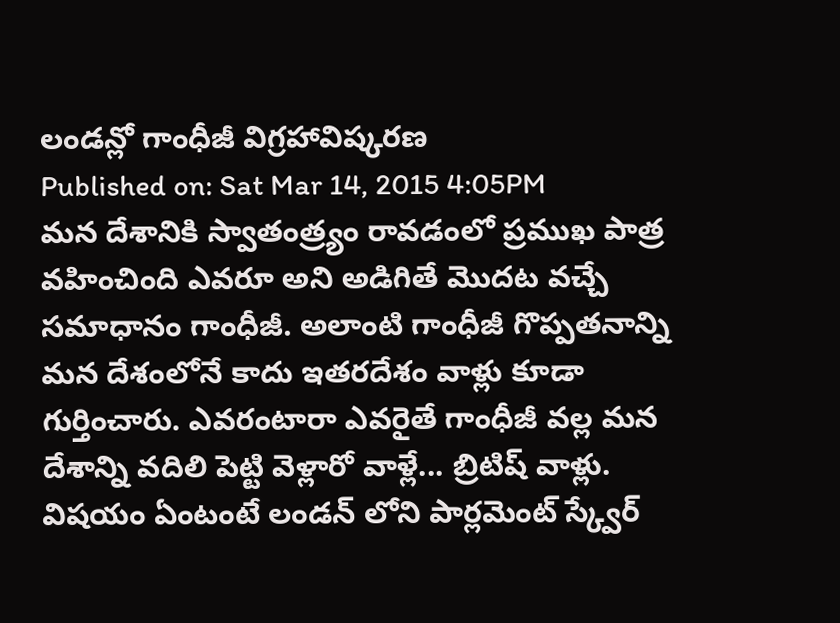లండన్లో గాంధీజీ విగ్రహావిష్కరణ
Published on: Sat Mar 14, 2015 4:05PM
మన దేశానికి స్వాతంత్ర్యం రావడంలో ప్రముఖ పాత్ర వహించింది ఎవరూ అని అడిగితే మొదట వచ్చే సమాధానం గాంధీజీ. అలాంటి గాంధీజీ గొప్పతనాన్ని మన దేశంలోనే కాదు ఇతరదేశం వాళ్లు కూడా గుర్తించారు. ఎవరంటారా ఎవరైతే గాంధీజీ వల్ల మన దేశాన్ని వదిలి పెట్టి వెళ్లారో వాళ్లే... బ్రిటిష్ వాళ్లు. విషయం ఏంటంటే లండన్ లోని పార్లమెంట్ స్క్వేర్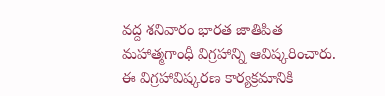వద్ద శనివారం భారత జాతిపిత మహాత్మగాంధీ విగ్రహాన్ని ఆవిష్కరించారు. ఈ విగ్రహావిష్కరణ కార్యక్రమానికి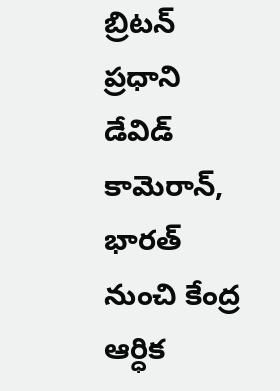బ్రిటన్ ప్రధాని డేవిడ్ కామెరాన్, భారత్ నుంచి కేంద్ర ఆర్ధిక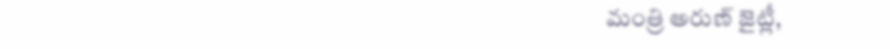మంత్రి అరుణ్ జైట్లీ,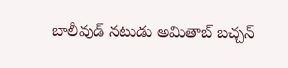బాలీవుడ్ నటుడు అమితాబ్ బచ్చన్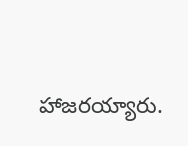హాజరయ్యారు.